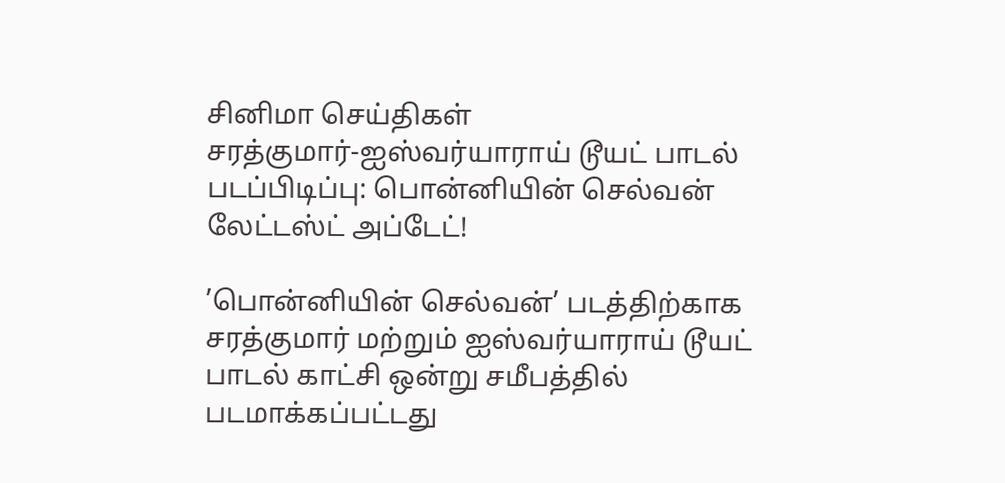சினிமா செய்திகள்
சரத்குமார்-ஐஸ்வர்யாராய் டூயட் பாடல் படப்பிடிப்பு: பொன்னியின் செல்வன் லேட்டஸ்ட் அப்டேட்!

’பொன்னியின் செல்வன்’ படத்திற்காக சரத்குமார் மற்றும் ஐஸ்வர்யாராய் டூயட் பாடல் காட்சி ஒன்று சமீபத்தில் படமாக்கப்பட்டது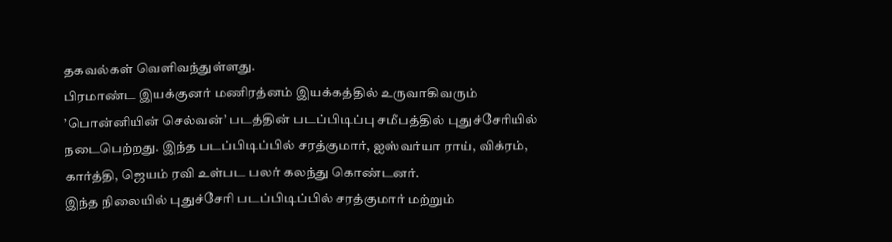தகவல்கள் வெளிவந்துள்ளது.
பிரமாண்ட இயக்குனர் மணிரத்னம் இயக்கத்தில் உருவாகிவரும் ’பொன்னியின் செல்வன்’ படத்தின் படப்பிடிப்பு சமீபத்தில் புதுச்சேரியில் நடைபெற்றது. இந்த படப்பிடிப்பில் சரத்குமார், ஐஸ்வர்யா ராய், விக்ரம், கார்த்தி, ஜெயம் ரவி உள்பட பலர் கலந்து கொண்டனர்.
இந்த நிலையில் புதுச்சேரி படப்பிடிப்பில் சரத்குமார் மற்றும்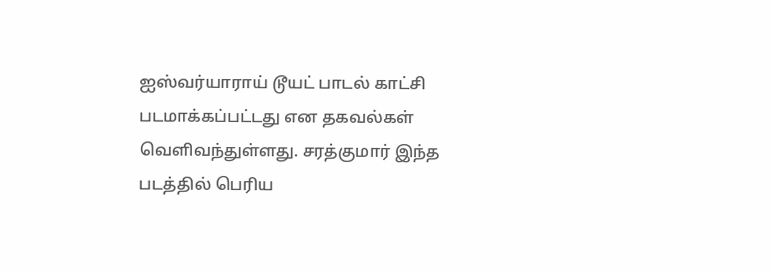ஐஸ்வர்யாராய் டூயட் பாடல் காட்சி படமாக்கப்பட்டது என தகவல்கள் வெளிவந்துள்ளது. சரத்குமார் இந்த படத்தில் பெரிய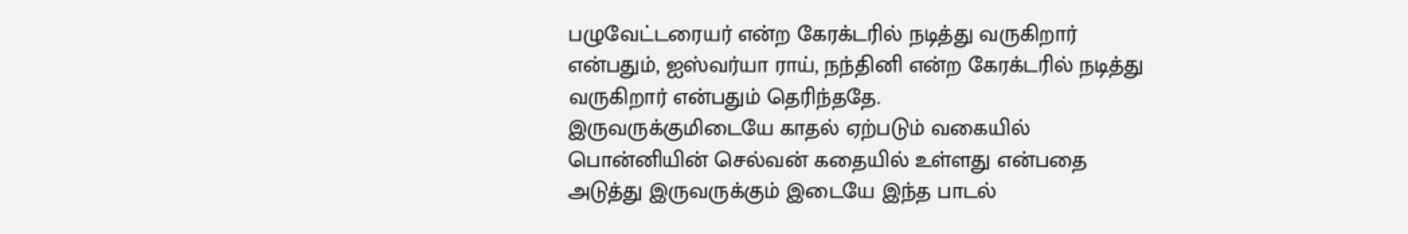பழுவேட்டரையர் என்ற கேரக்டரில் நடித்து வருகிறார் என்பதும், ஐஸ்வர்யா ராய், நந்தினி என்ற கேரக்டரில் நடித்து வருகிறார் என்பதும் தெரிந்ததே.
இருவருக்குமிடையே காதல் ஏற்படும் வகையில் பொன்னியின் செல்வன் கதையில் உள்ளது என்பதை அடுத்து இருவருக்கும் இடையே இந்த பாடல்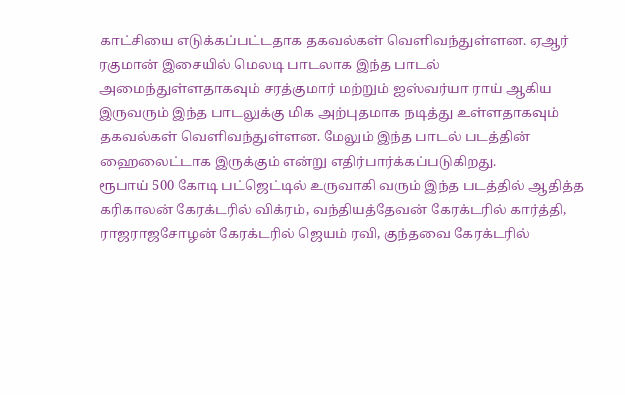காட்சியை எடுக்கப்பட்டதாக தகவல்கள் வெளிவந்துள்ளன. ஏஆர் ரகுமான் இசையில் மெலடி பாடலாக இந்த பாடல் அமைந்துள்ளதாகவும் சரத்குமார் மற்றும் ஐஸ்வர்யா ராய் ஆகிய இருவரும் இந்த பாடலுக்கு மிக அற்புதமாக நடித்து உள்ளதாகவும் தகவல்கள் வெளிவந்துள்ளன. மேலும் இந்த பாடல் படத்தின் ஹைலைட்டாக இருக்கும் என்று எதிர்பார்க்கப்படுகிறது.
ரூபாய் 500 கோடி பட்ஜெட்டில் உருவாகி வரும் இந்த படத்தில் ஆதித்த கரிகாலன் கேரக்டரில் விக்ரம், வந்தியத்தேவன் கேரக்டரில் கார்த்தி, ராஜராஜசோழன் கேரக்டரில் ஜெயம் ரவி, குந்தவை கேரக்டரில்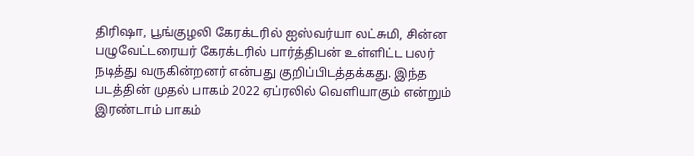திரிஷா, பூங்குழலி கேரக்டரில் ஐஸ்வர்யா லட்சுமி, சின்ன பழுவேட்டரையர் கேரக்டரில் பார்த்திபன் உள்ளிட்ட பலர் நடித்து வருகின்றனர் என்பது குறிப்பிடத்தக்கது. இந்த படத்தின் முதல் பாகம் 2022 ஏப்ரலில் வெளியாகும் என்றும் இரண்டாம் பாகம்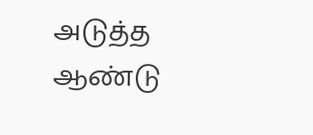அடுத்த ஆண்டு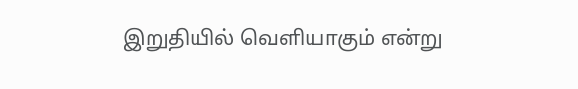இறுதியில் வெளியாகும் என்று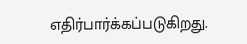எதிர்பார்க்கப்படுகிறது.